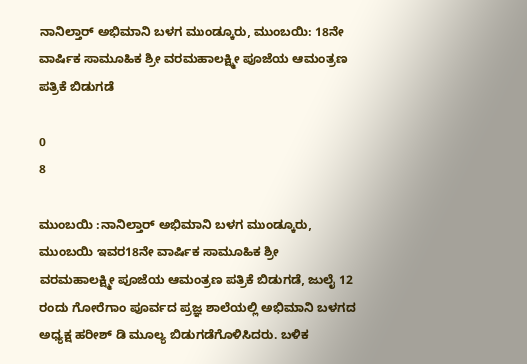ನಾನಿಲ್ತಾರ್ ಅಭಿಮಾನಿ ಬಳಗ ಮುಂಡ್ಕೂರು, ಮುಂಬಯಿ: 18ನೇ ವಾರ್ಷಿಕ ಸಾಮೂಹಿಕ ಶ್ರೀ ವರಮಹಾಲಕ್ಷ್ಮೀ ಪೂಜೆಯ ಆಮಂತ್ರಣ ಪತ್ರಿಕೆ ಬಿಡುಗಡೆ

0
8

ಮುಂಬಯಿ :ನಾನಿಲ್ತಾರ್ ಅಭಿಮಾನಿ ಬಳಗ ಮುಂಡ್ಕೂರು, ಮುಂಬಯಿ ಇವರ18ನೇ ವಾರ್ಷಿಕ ಸಾಮೂಹಿಕ ಶ್ರೀ ವರಮಹಾಲಕ್ಷ್ಮೀ ಪೂಜೆಯ ಆಮಂತ್ರಣ ಪತ್ರಿಕೆ ಬಿಡುಗಡೆ, ಜುಲೈ 12 ರಂದು ಗೋರೆಗಾಂ ಪೂರ್ವದ ಪ್ರಜ್ಞ ಶಾಲೆಯಲ್ಲಿ ಅಭಿಮಾನಿ ಬಳಗದ ಅಧ್ಯಕ್ಷ ಹರೀಶ್ ಡಿ ಮೂಲ್ಯ ಬಿಡುಗಡೆಗೊಳಿಸಿದರು. ಬಳಿಕ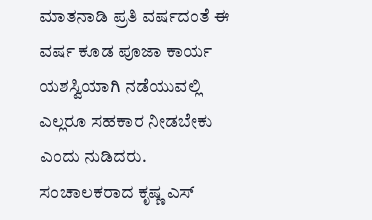ಮಾತನಾಡಿ ಪ್ರತಿ ವರ್ಷದಂತೆ ಈ ವರ್ಷ ಕೂಡ ಪೂಜಾ ಕಾರ್ಯ ಯಶಸ್ವಿಯಾಗಿ ನಡೆಯುವಲ್ಲಿ ಎಲ್ಲರೂ ಸಹಕಾರ ನೀಡಬೇಕು ಎಂದು ನುಡಿದರು. ಸಂಚಾಲಕರಾದ ಕೃಷ್ಣ ಎಸ್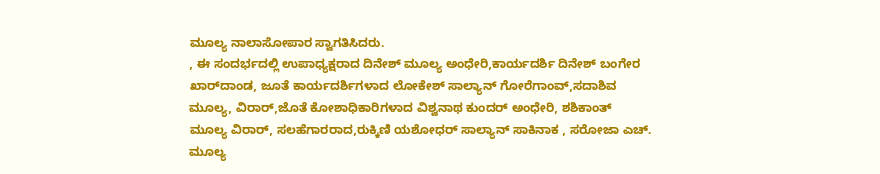ಮೂಲ್ಯ ನಾಲಾಸೋಪಾರ ಸ್ವಾಗತಿಸಿದರು.
, ಈ ಸಂದರ್ಭದಲ್ಲಿ ಉಪಾಧ್ಯಕ್ಷರಾದ ದಿನೇಶ್ ಮೂಲ್ಯ ಅಂಧೇರಿ,ಕಾರ್ಯದರ್ಶಿ ದಿನೇಶ್ ಬಂಗೇರ ಖಾರ್‌ದಾಂಡ, ಜೂತೆ ಕಾರ್ಯದರ್ಶಿಗಳಾದ ಲೋಕೇಶ್ ಸಾಲ್ಯಾನ್ ಗೋರೆಗಾಂವ್,ಸದಾಶಿವ ಮೂಲ್ಯ, ವಿರಾರ್,ಜೊತೆ ಕೋಶಾಧಿಕಾರಿಗಳಾದ ವಿಶ್ವನಾಥ ಕುಂದರ್ ಅಂಧೇರಿ, ಶಶಿಕಾಂತ್ ಮೂಲ್ಯ ವಿರಾರ್, ಸಲಹೆಗಾರರಾದ,ರುಕ್ಕಿಣಿ ಯಶೋಧರ್ ಸಾಲ್ಯಾನ್ ಸಾಕಿನಾಕ , ಸರೋಜಾ ಎಚ್. ಮೂಲ್ಯ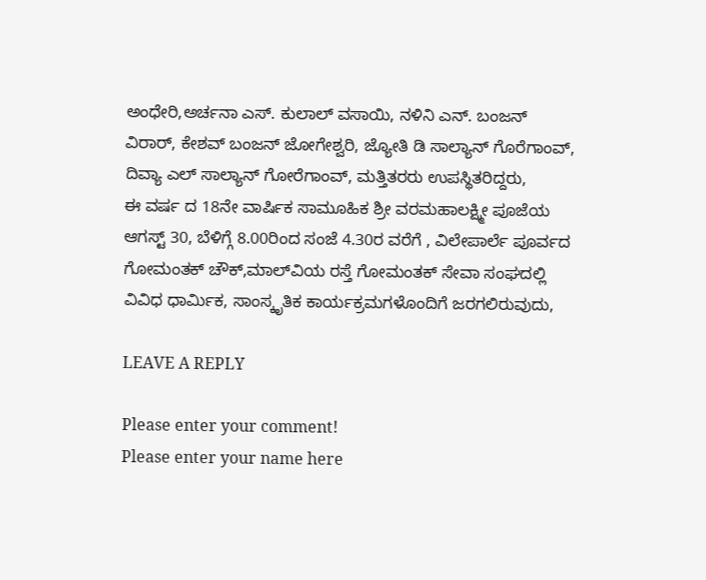ಅಂಧೇರಿ,ಅರ್ಚನಾ ಎಸ್. ಕುಲಾಲ್ ವಸಾಯಿ, ನಳಿನಿ ಎನ್. ಬಂಜನ್ ವಿರಾರ್, ಕೇಶವ್ ಬಂಜನ್ ಜೋಗೇಶ್ವರಿ, ಜ್ಯೋತಿ ಡಿ ಸಾಲ್ಯಾನ್ ಗೊರೆಗಾಂವ್, ದಿವ್ಯಾ ಎಲ್ ಸಾಲ್ಯಾನ್ ಗೋರೆಗಾಂವ್, ಮತ್ತಿತರರು ಉಪಸ್ಥಿತರಿದ್ದರು,
ಈ ವರ್ಷ ದ 18ನೇ ವಾರ್ಷಿಕ ಸಾಮೂಹಿಕ ಶ್ರೀ ವರಮಹಾಲಕ್ಷ್ಮೀ ಪೂಜೆಯ ಆಗಸ್ಟ್ 30, ಬೆಳಿಗ್ಗೆ 8.00ರಿಂದ ಸಂಜೆ 4.30ರ ವರೆಗೆ , ವಿಲೇಪಾರ್ಲೆ ಪೂರ್ವದ ಗೋಮಂತಕ್ ಚೌಕ್,ಮಾಲ್‌ವಿಯ ರಸ್ತೆ ಗೋಮಂತಕ್ ಸೇವಾ ಸಂಘದಲ್ಲಿ ವಿವಿಧ ಧಾರ್ಮಿಕ, ಸಾಂಸ್ಕೃತಿಕ ಕಾರ್ಯಕ್ರಮಗಳೊಂದಿಗೆ ಜರಗಲಿರುವುದು,

LEAVE A REPLY

Please enter your comment!
Please enter your name here